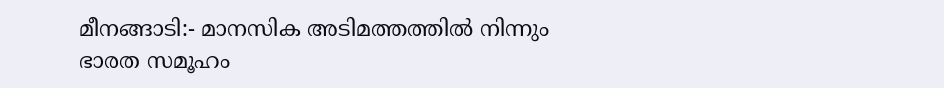മീനങ്ങാടി:- മാനസിക അടിമത്തത്തിൽ നിന്നും ഭാരത സമൂഹം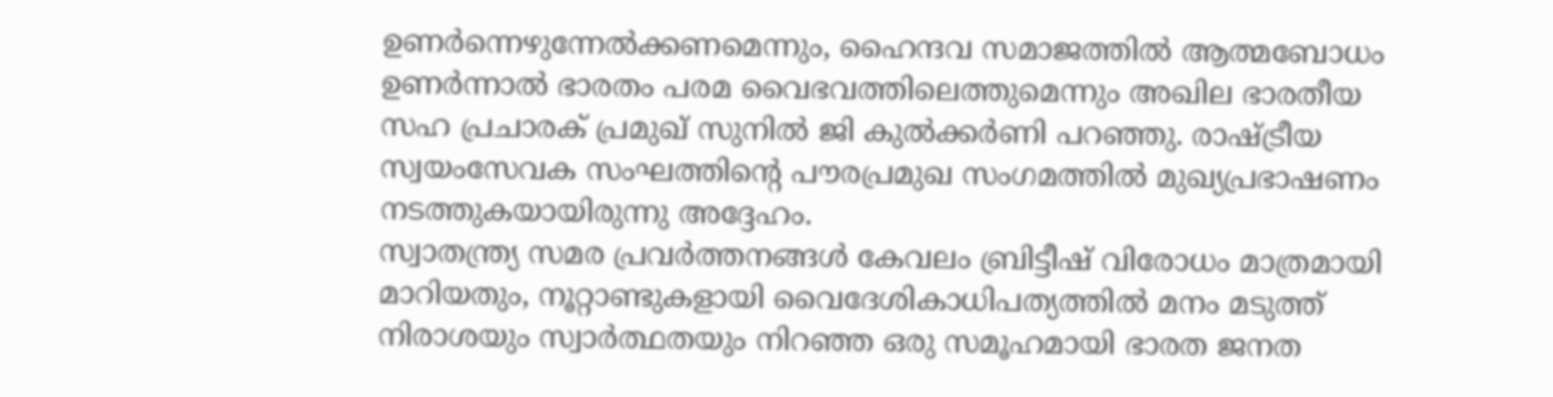ഉണർന്നെഴുന്നേൽക്കണമെന്നും, ഹൈന്ദവ സമാജത്തിൽ ആത്മബോധം ഉണർന്നാൽ ഭാരതം പരമ വൈഭവത്തിലെത്തുമെന്നും അഖില ഭാരതീയ സഹ പ്രചാരക് പ്രമുഖ് സുനിൽ ജി കുൽക്കർണി പറഞ്ഞു. രാഷ്ട്രീയ സ്വയംസേവക സംഘത്തിന്റെ പൗരപ്രമുഖ സംഗമത്തിൽ മുഖ്യപ്രഭാഷണം നടത്തുകയായിരുന്നു അദ്ദേഹം.
സ്വാതന്ത്ര്യ സമര പ്രവർത്തനങ്ങൾ കേവലം ബ്രിട്ടീഷ് വിരോധം മാത്രമായി മാറിയതും, നൂറ്റാണ്ടുകളായി വൈദേശികാധിപത്യത്തിൽ മനം മടുത്ത് നിരാശയും സ്വാർത്ഥതയും നിറഞ്ഞ ഒരു സമൂഹമായി ഭാരത ജനത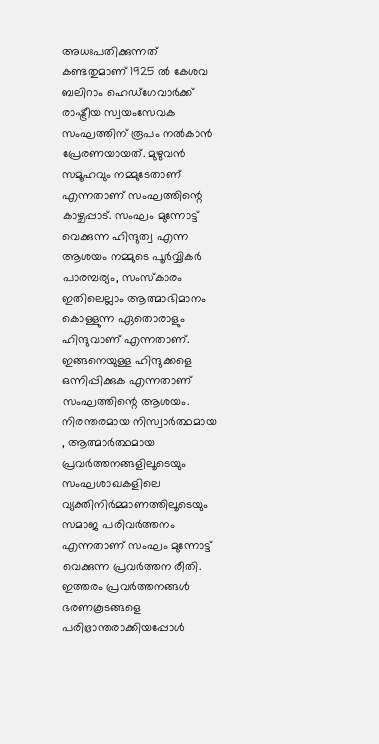അധഃപതിക്കുന്നത് കണ്ടതുമാണ് 1925 ൽ കേശവ ബലിറാം ഹെഡ്ഗേവാർക്ക് രാഷ്ട്രീയ സ്വയംസേവക സംഘത്തിന് രൂപം നൽകാൻ പ്രേരണയായത്. മുഴുവൻ സമൂഹവും നമ്മുടേതാണ് എന്നതാണ് സംഘത്തിന്റെ കാഴ്ചപ്പാട്. സംഘം മുന്നോട്ട് വെക്കുന്ന ഹിന്ദുത്വ എന്ന ആശയം നമ്മുടെ പൂർവ്വികർ പാരമ്പര്യം, സംസ്കാരം ഇതിലെല്ലാം ആത്മാഭിമാനം കൊള്ളുന്ന ഏതൊരാളും ഹിന്ദുവാണ് എന്നതാണ്. ഇങ്ങനെയുള്ള ഹിന്ദുക്കളെ ഒന്നിപ്പിക്കുക എന്നതാണ് സംഘത്തിന്റെ ആശയം. നിരന്തരമായ നിസ്വാർത്ഥമായ , ആത്മാർത്ഥമായ പ്രവർത്തനങ്ങളിലൂടെയും സംഘശാഖകളിലെ വ്യക്തിനിർമ്മാണത്തിലൂടെയും സമാജ പരിവർത്തനം എന്നതാണ് സംഘം മുന്നോട്ട് വെക്കുന്ന പ്രവർത്തന രീതി. ഇത്തരം പ്രവർത്തനങ്ങൾ ഭരണകൂടങ്ങളെ പരിഭ്രാന്തരാക്കിയപ്പോൾ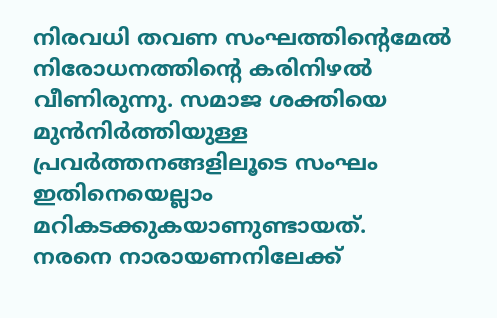നിരവധി തവണ സംഘത്തിന്റെമേൽ നിരോധനത്തിന്റെ കരിനിഴൽ വീണിരുന്നു. സമാജ ശക്തിയെ മുൻനിർത്തിയുള്ള പ്രവർത്തനങ്ങളിലൂടെ സംഘം ഇതിനെയെല്ലാം മറികടക്കുകയാണുണ്ടായത്.
നരനെ നാരായണനിലേക്ക്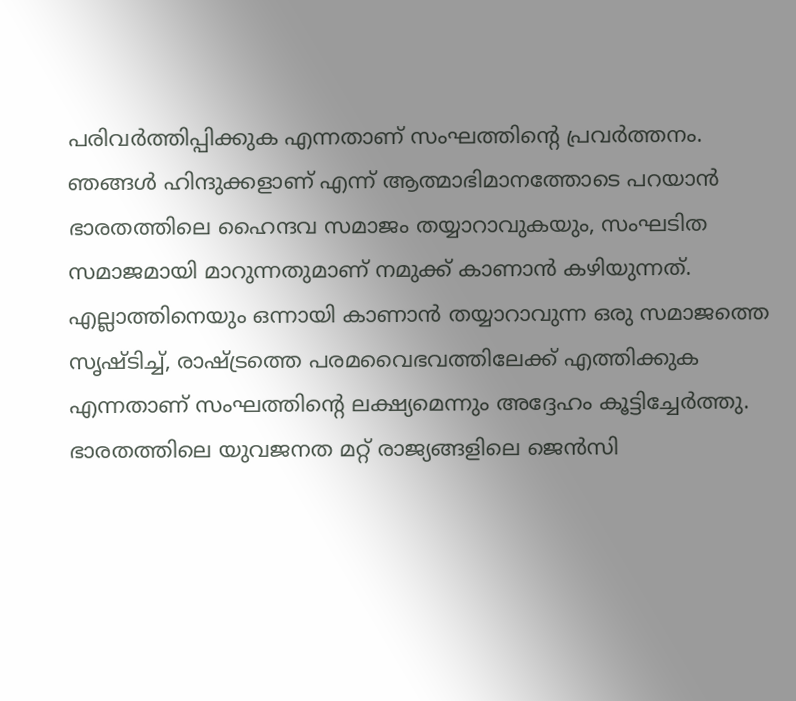പരിവർത്തിപ്പിക്കുക എന്നതാണ് സംഘത്തിന്റെ പ്രവർത്തനം. ഞങ്ങൾ ഹിന്ദുക്കളാണ് എന്ന് ആത്മാഭിമാനത്തോടെ പറയാൻ ഭാരതത്തിലെ ഹൈന്ദവ സമാജം തയ്യാറാവുകയും, സംഘടിത സമാജമായി മാറുന്നതുമാണ് നമുക്ക് കാണാൻ കഴിയുന്നത്. എല്ലാത്തിനെയും ഒന്നായി കാണാൻ തയ്യാറാവുന്ന ഒരു സമാജത്തെ സൃഷ്ടിച്ച്, രാഷ്ട്രത്തെ പരമവൈഭവത്തിലേക്ക് എത്തിക്കുക എന്നതാണ് സംഘത്തിന്റെ ലക്ഷ്യമെന്നും അദ്ദേഹം കൂട്ടിച്ചേർത്തു.
ഭാരതത്തിലെ യുവജനത മറ്റ് രാജ്യങ്ങളിലെ ജെൻസി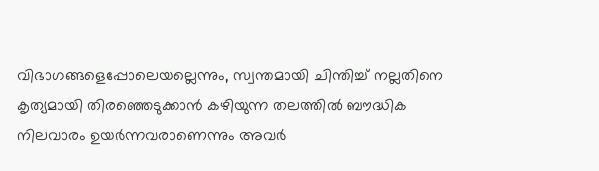വിഭാഗങ്ങളെപ്പോലെയല്ലെന്നും, സ്വന്തമായി ചിന്തിച്ച് നല്ലതിനെ കൃത്യമായി തിരഞ്ഞെടുക്കാൻ കഴിയുന്ന തലത്തിൽ ബൗദ്ധിക നിലവാരം ഉയർന്നവരാണെന്നും അവർ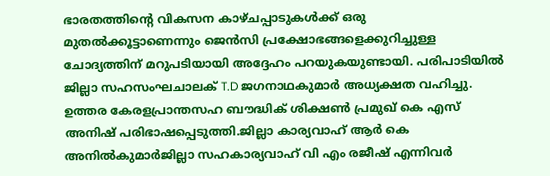ഭാരതത്തിന്റെ വികസന കാഴ്ചപ്പാടുകൾക്ക് ഒരു മുതൽക്കൂട്ടാണെന്നും ജെൻസി പ്രക്ഷോഭങ്ങളെക്കുറിച്ചുള്ള ചോദ്യത്തിന് മറുപടിയായി അദ്ദേഹം പറയുകയുണ്ടായി. പരിപാടിയിൽ ജില്ലാ സഹസംഘചാലക് T.D ജഗനാഥകുമാർ അധ്യക്ഷത വഹിച്ചു. ഉത്തര കേരളപ്രാന്തസഹ ബൗദ്ധിക് ശിക്ഷൺ പ്രമുഖ് കെ എസ് അനിഷ് പരിഭാഷപ്പെടുത്തി.ജില്ലാ കാര്യവാഹ് ആർ കെ അനിൽകുമാർജില്ലാ സഹകാര്യവാഹ് വി എം രജീഷ് എന്നിവർ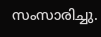സംസാരിച്ചു.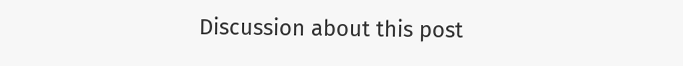Discussion about this post